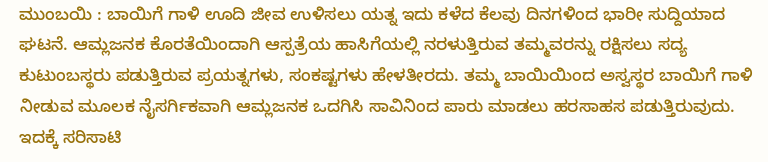ಮುಂಬಯಿ : ಬಾಯಿಗೆ ಗಾಳಿ ಊದಿ ಜೀವ ಉಳಿಸಲು ಯತ್ನ ಇದು ಕಳೆದ ಕೆಲವು ದಿನಗಳಿಂದ ಭಾರೀ ಸುದ್ದಿಯಾದ ಘಟನೆ. ಆಮ್ಲಜನಕ ಕೊರತೆಯಿಂದಾಗಿ ಆಸ್ಪತ್ರೆಯ ಹಾಸಿಗೆಯಲ್ಲಿ ನರಳುತ್ತಿರುವ ತಮ್ಮವರನ್ನು ರಕ್ಷಿಸಲು ಸದ್ಯ ಕುಟುಂಬಸ್ಥರು ಪಡುತ್ತಿರುವ ಪ್ರಯತ್ನಗಳು, ಸಂಕಷ್ಟಗಳು ಹೇಳತೀರದು. ತಮ್ಮ ಬಾಯಿಯಿಂದ ಅಸ್ವಸ್ಥರ ಬಾಯಿಗೆ ಗಾಳಿ ನೀಡುವ ಮೂಲಕ ನೈಸರ್ಗಿಕವಾಗಿ ಆಮ್ಲಜನಕ ಒದಗಿಸಿ ಸಾವಿನಿಂದ ಪಾರು ಮಾಡಲು ಹರಸಾಹಸ ಪಡುತ್ತಿರುವುದು. ಇದಕ್ಕೆ ಸರಿಸಾಟಿ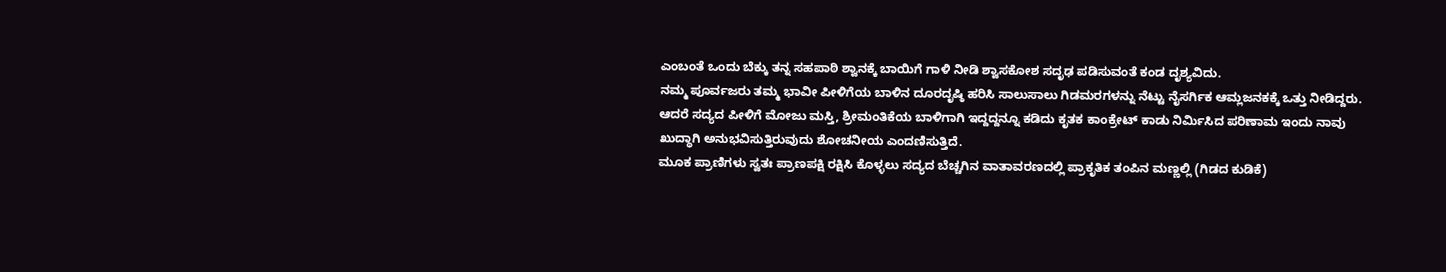ಎಂಬಂತೆ ಒಂದು ಬೆಕ್ಕು ತನ್ನ ಸಹಪಾಠಿ ಶ್ವಾನಕ್ಕೆ ಬಾಯಿಗೆ ಗಾಳಿ ನೀಡಿ ಶ್ವಾಸಕೋಶ ಸದೃಢ ಪಡಿಸುವಂತೆ ಕಂಡ ದೃಶ್ಯವಿದು.
ನಮ್ಮ ಪೂರ್ವಜರು ತಮ್ಮ ಭಾವೀ ಪೀಳಿಗೆಯ ಬಾಳಿನ ದೂರದೃಷ್ಠಿ ಹರಿಸಿ ಸಾಲುಸಾಲು ಗಿಡಮರಗಳನ್ನು ನೆಟ್ಟು ನೈಸರ್ಗಿಕ ಆಮ್ಲಜನಕಕ್ಕೆ ಒತ್ತು ನೀಡಿದ್ದರು. ಆದರೆ ಸದ್ಯದ ಪೀಳಿಗೆ ಮೋಜು ಮಸ್ತಿ, ಶ್ರೀಮಂತಿಕೆಯ ಬಾಳಿಗಾಗಿ ಇದ್ದದ್ದನ್ನೂ ಕಡಿದು ಕೃತಕ ಕಾಂಕ್ರೇಟ್ ಕಾಡು ನಿರ್ಮಿಸಿದ ಪರಿಣಾಮ ಇಂದು ನಾವು ಖುದ್ಧಾಗಿ ಅನುಭವಿಸುತ್ತಿರುವುದು ಶೋಚನೀಯ ಎಂದಣಿಸುತ್ತಿದೆ.
ಮೂಕ ಪ್ರಾಣಿಗಳು ಸ್ವತಃ ಪ್ರಾಣಪಕ್ಷಿ ರಕ್ಷಿಸಿ ಕೊಳ್ಳಲು ಸದ್ಯದ ಬೆಚ್ಚಗಿನ ವಾತಾವರಣದಲ್ಲಿ ಪ್ರಾಕೃತಿಕ ತಂಪಿನ ಮಣ್ಣಲ್ಲಿ (ಗಿಡದ ಕುಡಿಕೆ)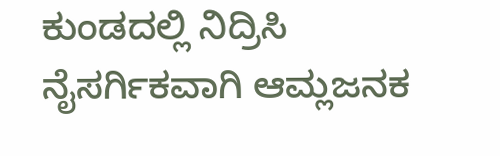ಕುಂಡದಲ್ಲಿ ನಿದ್ರಿಸಿ ನೈಸರ್ಗಿಕವಾಗಿ ಆಮ್ಲಜನಕ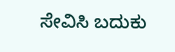ಸೇವಿಸಿ ಬದುಕು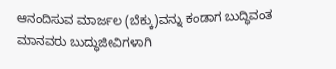ಆನಂದಿಸುವ ಮಾರ್ಜಲ (ಬೆಕ್ಕು)ವನ್ನು ಕಂಡಾಗ ಬುದ್ಧಿವಂತ ಮಾನವರು ಬುದ್ಧುಜೀವಿಗಳಾಗಿ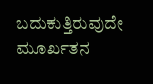ಬದುಕುತ್ತಿರುವುದೇ ಮೂರ್ಖತನ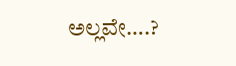ಅಲ್ಲವೇ….?